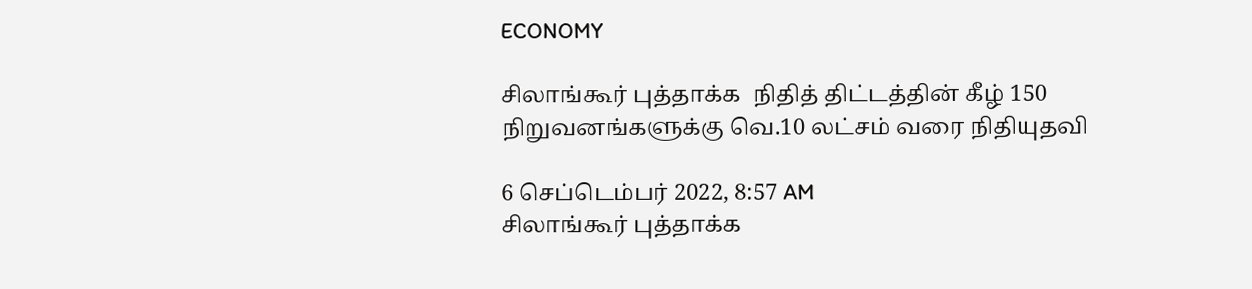ECONOMY

சிலாங்கூர் புத்தாக்க  நிதித் திட்டத்தின் கீழ் 150 நிறுவனங்களுக்கு வெ.10 லட்சம் வரை நிதியுதவி

6 செப்டெம்பர் 2022, 8:57 AM
சிலாங்கூர் புத்தாக்க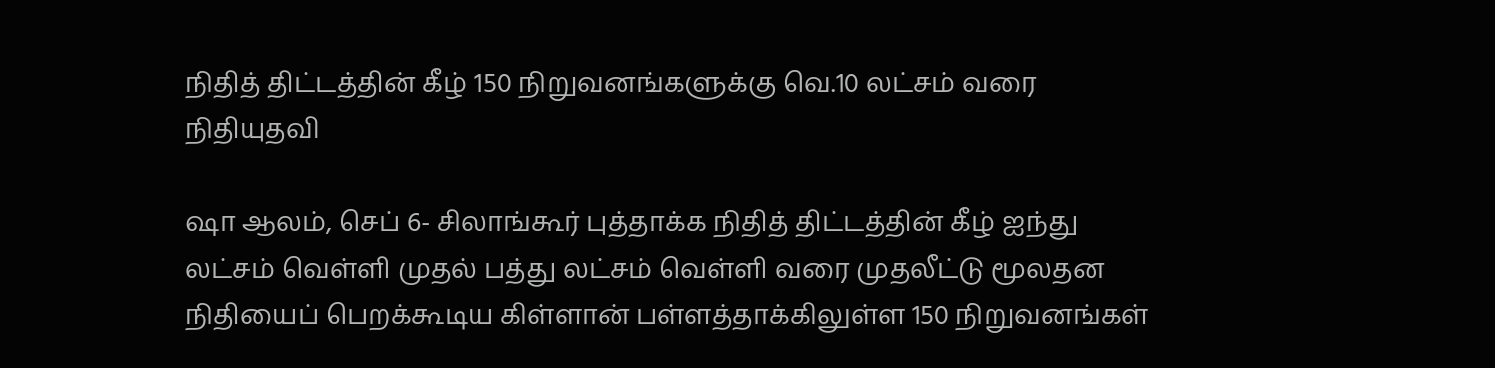நிதித் திட்டத்தின் கீழ் 150 நிறுவனங்களுக்கு வெ.10 லட்சம் வரை நிதியுதவி

ஷா ஆலம், செப் 6- சிலாங்கூர் புத்தாக்க நிதித் திட்டத்தின் கீழ் ஐந்து லட்சம் வெள்ளி முதல் பத்து லட்சம் வெள்ளி வரை முதலீட்டு மூலதன  நிதியைப் பெறக்கூடிய கிள்ளான் பள்ளத்தாக்கிலுள்ள 150 நிறுவனங்கள்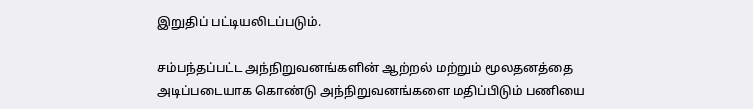இறுதிப் பட்டியலிடப்படும்.

சம்பந்தப்பட்ட அந்நிறுவனங்களின் ஆற்றல் மற்றும் மூலதனத்தை அடிப்படையாக கொண்டு அந்நிறுவனங்களை மதிப்பிடும் பணியை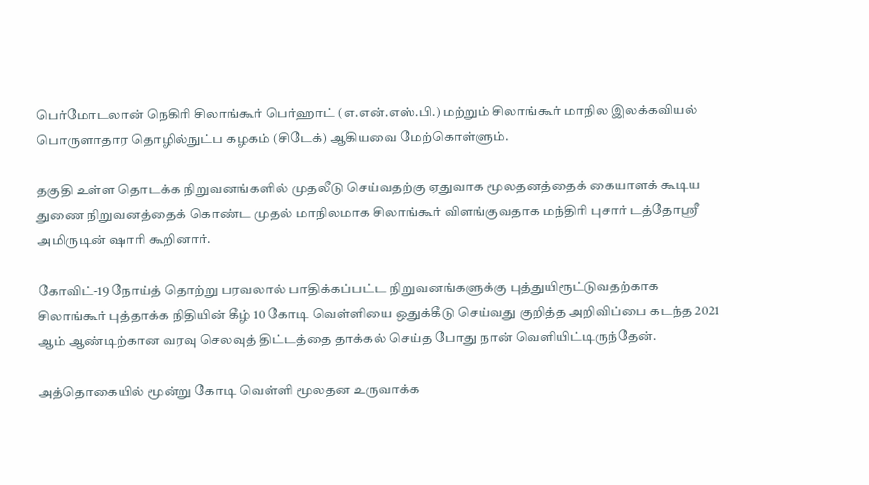பெர்மோடலான் நெகிரி சிலாங்கூர் பெர்ஹாட் (எ.என்.எஸ்.பி.) மற்றும் சிலாங்கூர் மாநில இலக்கவியல் பொருளாதார தொழில்நுட்ப கழகம் (சிடேக்) ஆகியவை மேற்கொள்ளும்.

தகுதி உள்ள தொடக்க நிறுவனங்களில் முதலீடு செய்வதற்கு ஏதுவாக மூலதனத்தைக் கையாளக் கூடிய துணை நிறுவனத்தைக் கொண்ட முதல் மாநிலமாக சிலாங்கூர் விளங்குவதாக மந்திரி புசார் டத்தோஸ்ரீ அமிருடின் ஷாரி கூறினார்.

கோவிட்-19 நோய்த் தொற்று பரவலால் பாதிக்கப்பட்ட நிறுவனங்களுக்கு புத்துயிரூட்டுவதற்காக சிலாங்கூர் புத்தாக்க நிதியின் கீழ் 10 கோடி வெள்ளியை ஒதுக்கீடு செய்வது குறித்த அறிவிப்பை கடந்த 2021 ஆம் ஆண்டிற்கான வரவு செலவுத் திட்டத்தை தாக்கல் செய்த போது நான் வெளியிட்டிருந்தேன்.

அத்தொகையில் மூன்று கோடி வெள்ளி மூலதன உருவாக்க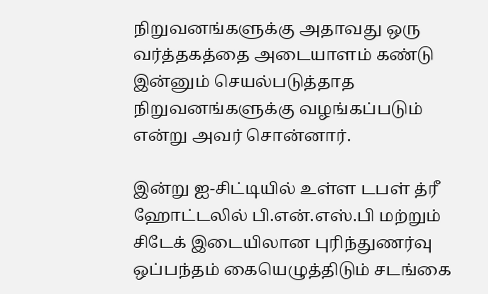நிறுவனங்களுக்கு அதாவது ஒரு வர்த்தகத்தை அடையாளம் கண்டு இன்னும் செயல்படுத்தாத நிறுவனங்களுக்கு வழங்கப்படும் என்று அவர் சொன்னார்.

இன்று ஐ-சிட்டியில் உள்ள டபள் த்ரீ ஹோட்டலில் பி.என்.எஸ்.பி மற்றும் சிடேக் இடையிலான புரிந்துணர்வு ஒப்பந்தம் கையெழுத்திடும் சடங்கை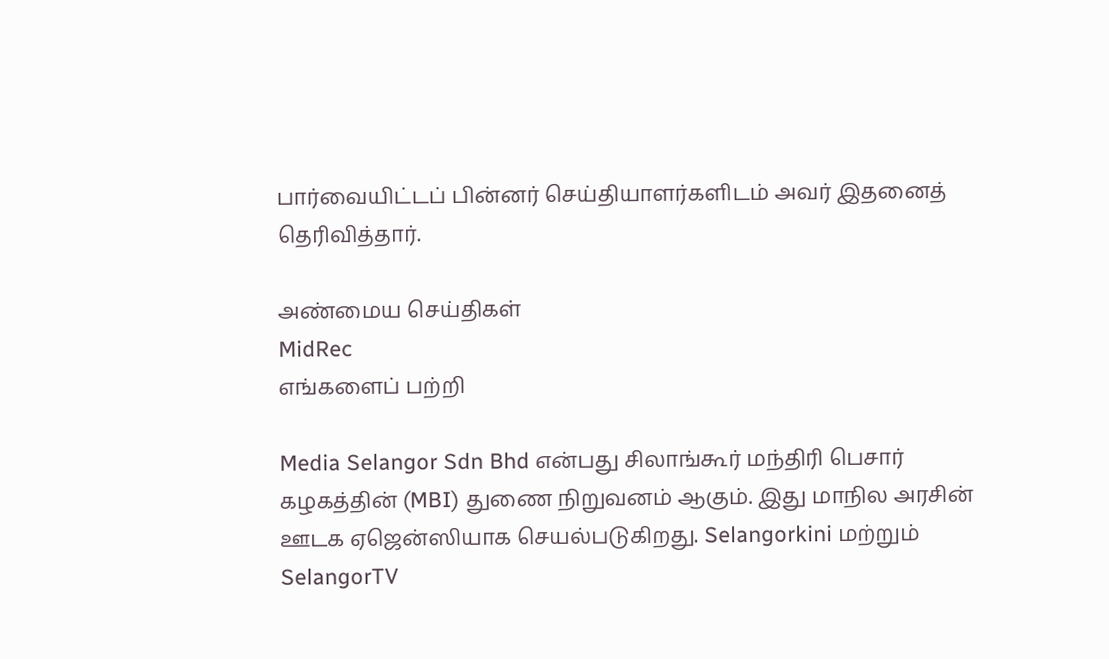பார்வையிட்டப் பின்னர் செய்தியாளர்களிடம் அவர் இதனைத் தெரிவித்தார்.

அண்மைய செய்திகள்
MidRec
எங்களைப் பற்றி

Media Selangor Sdn Bhd என்பது சிலாங்கூர் மந்திரி பெசார் கழகத்தின் (MBI) துணை நிறுவனம் ஆகும். இது மாநில அரசின் ஊடக ஏஜென்ஸியாக செயல்படுகிறது. Selangorkini மற்றும் SelangorTV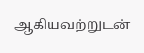ஆகியவற்றுடன்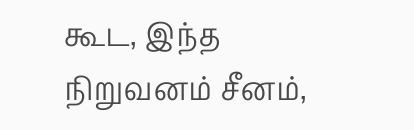கூட, இந்த நிறுவனம் சீனம்,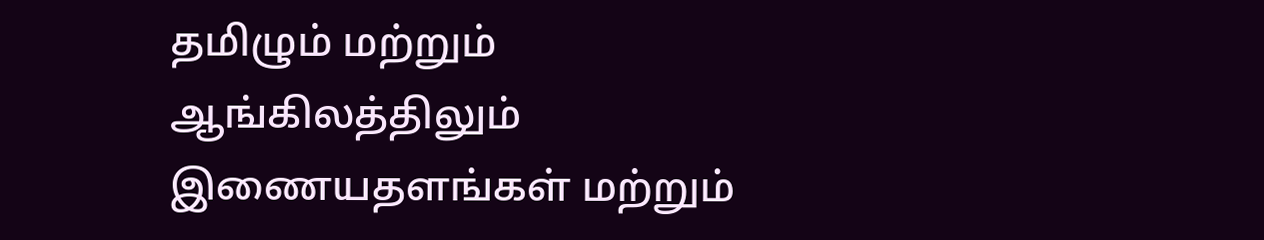தமிழும் மற்றும் ஆங்கிலத்திலும் இணையதளங்கள் மற்றும்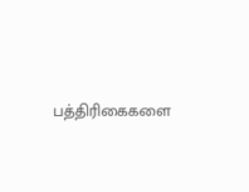பத்திரிகைகளை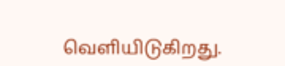வெளியிடுகிறது.